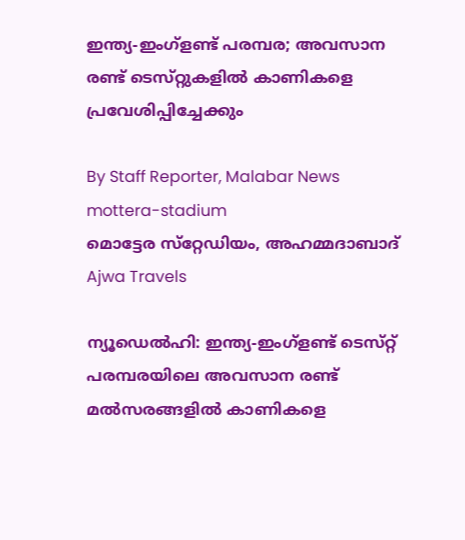ഇന്ത്യ-ഇംഗ്ളണ്ട് പരമ്പര; അവസാന രണ്ട് ടെസ്‌റ്റുകളിൽ കാണികളെ പ്രവേശിപ്പിച്ചേക്കും

By Staff Reporter, Malabar News
mottera-stadium
മൊട്ടേര സ്‌റ്റേഡിയം, അഹമ്മദാബാദ്
Ajwa Travels

ന്യൂഡെൽഹി: ഇന്ത്യ-ഇംഗ്ളണ്ട് ടെസ്‌റ്റ് പരമ്പരയിലെ അവസാന രണ്ട് മൽസരങ്ങളിൽ കാണികളെ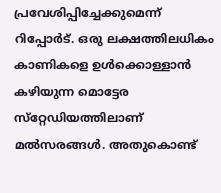പ്രവേശിപ്പിച്ചേക്കുമെന്ന് റിപ്പോർട്. ഒരു ലക്ഷത്തിലധികം കാണികളെ ഉൾക്കൊള്ളാൻ കഴിയുന്ന മൊട്ടേര സ്‌റ്റേഡിയത്തിലാണ് മൽസരങ്ങൾ. അതുകൊണ്ട്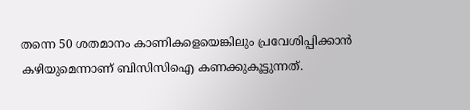തന്നെ 50 ശതമാനം കാണികളെയെങ്കിലും പ്രവേശിപ്പിക്കാൻ കഴിയുമെന്നാണ് ബിസിസിഐ കണക്കുകൂട്ടുന്നത്.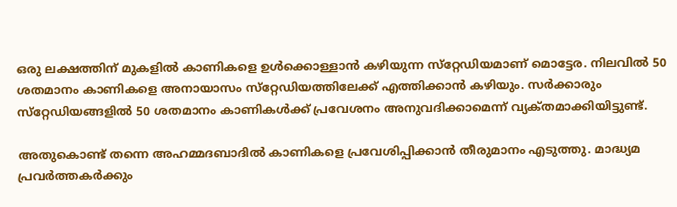ഒരു ലക്ഷത്തിന് മുകളിൽ കാണികളെ ഉൾക്കൊള്ളാൻ കഴിയുന്ന സ്‌റ്റേഡിയമാണ് മൊട്ടേര. നിലവിൽ 50 ശതമാനം കാണികളെ അനായാസം സ്‌റ്റേഡിയത്തിലേക്ക് എത്തിക്കാൻ കഴിയും. സർക്കാരും സ്‌റ്റേഡിയങ്ങളിൽ 50 ശതമാനം കാണികൾക്ക് പ്രവേശനം അനുവദിക്കാമെന്ന് വ്യക്‌തമാക്കിയിട്ടുണ്ട്.

അതുകൊണ്ട് തന്നെ അഹമ്മദബാദിൽ കാണികളെ പ്രവേശിപ്പിക്കാൻ തീരുമാനം എടുത്തു. മാദ്ധ്യമ പ്രവർത്തകർക്കും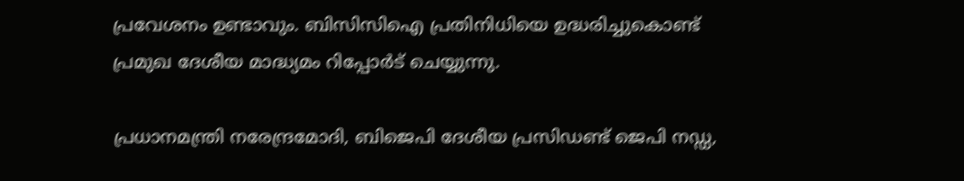പ്രവേശനം ഉണ്ടാവും. ബിസിസിഐ പ്രതിനിധിയെ ഉദ്ധരിച്ചുകൊണ്ട് പ്രമുഖ ദേശീയ മാദ്ധ്യമം റിപ്പോർട് ചെയ്യുന്നു.

പ്രധാനമന്ത്രി നരേന്ദ്രമോദി, ബിജെപി ദേശീയ പ്രസിഡണ്ട് ജെപി നഡ്ഡ,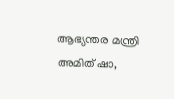ആഭ്യന്തര മന്ത്രി അമിത് ഷാ,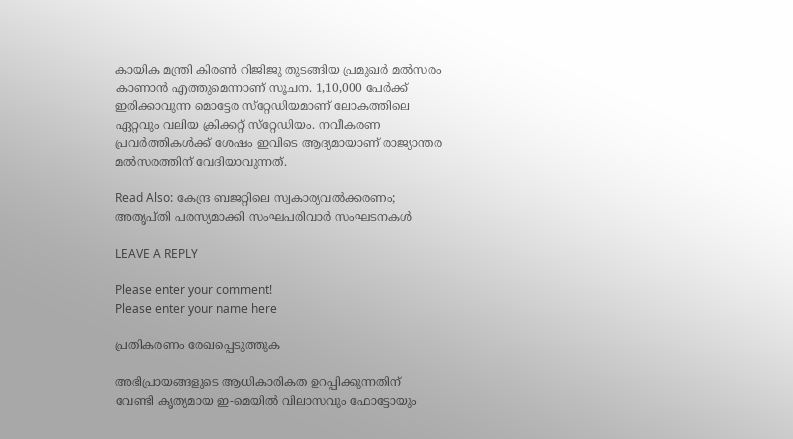കായിക മന്ത്രി കിരൺ റിജിജു തുടങ്ങിയ പ്രമുഖർ മൽസരം കാണാൻ എത്തുമെന്നാണ് സൂചന. 1,10,000 പേർക്ക് ഇരിക്കാവുന്ന മൊട്ടേര സ്‌റ്റേഡിയമാണ് ലോകത്തിലെ ഏറ്റവും വലിയ ക്രിക്കറ്റ് സ്‌റ്റേഡിയം. നവീകരണ പ്രവർത്തികൾക്ക് ശേഷം ഇവിടെ ആദ്യമായാണ് രാജ്യാന്തര മൽസരത്തിന് വേദിയാവുന്നത്.

Read Also: കേന്ദ്ര ബജറ്റിലെ സ്വകാര്യവൽക്കരണം; അതൃപ്‌തി പരസ്യമാക്കി സംഘപരിവാർ സംഘടനകൾ

LEAVE A REPLY

Please enter your comment!
Please enter your name here

പ്രതികരണം രേഖപ്പെടുത്തുക

അഭിപ്രായങ്ങളുടെ ആധികാരികത ഉറപ്പിക്കുന്നതിന് വേണ്ടി കൃത്യമായ ഇ-മെയിൽ വിലാസവും ഫോട്ടോയും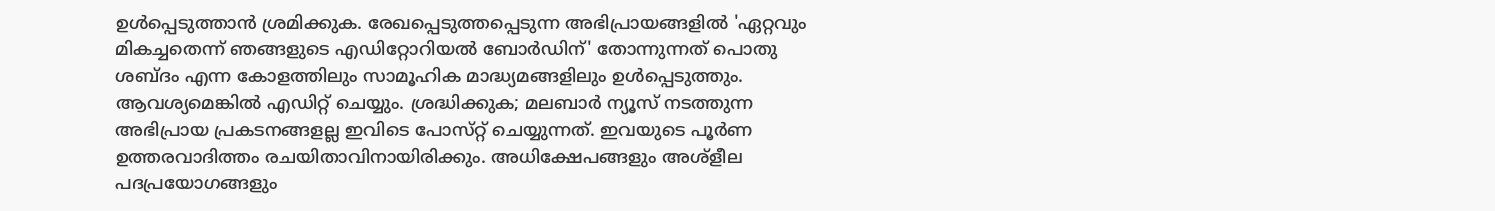ഉൾപ്പെടുത്താൻ ശ്രമിക്കുക. രേഖപ്പെടുത്തപ്പെടുന്ന അഭിപ്രായങ്ങളിൽ 'ഏറ്റവും മികച്ചതെന്ന് ഞങ്ങളുടെ എഡിറ്റോറിയൽ ബോർഡിന്' തോന്നുന്നത് പൊതു ശബ്‌ദം എന്ന കോളത്തിലും സാമൂഹിക മാദ്ധ്യമങ്ങളിലും ഉൾപ്പെടുത്തും. ആവശ്യമെങ്കിൽ എഡിറ്റ് ചെയ്യും. ശ്രദ്ധിക്കുക; മലബാർ ന്യൂസ് നടത്തുന്ന അഭിപ്രായ പ്രകടനങ്ങളല്ല ഇവിടെ പോസ്‌റ്റ് ചെയ്യുന്നത്. ഇവയുടെ പൂർണ ഉത്തരവാദിത്തം രചയിതാവിനായിരിക്കും. അധിക്ഷേപങ്ങളും അശ്‌ളീല പദപ്രയോഗങ്ങളും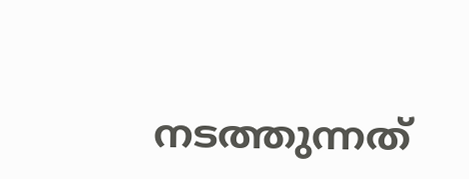നടത്തുന്നത്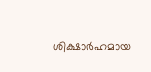ശിക്ഷാർഹമായ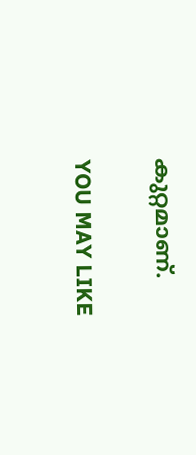കുറ്റമാണ്.

YOU MAY LIKE